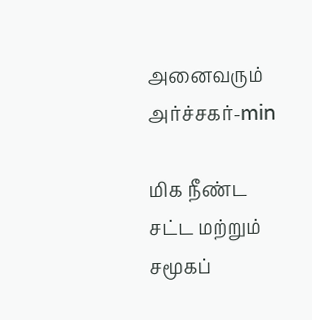அனைவரும் அர்ச்சகர்-min

மிக நீண்ட சட்ட மற்றும் சமூகப்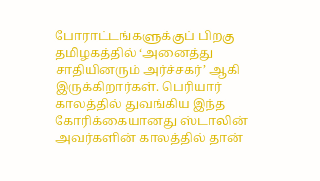போராட்டங்களுக்குப் பிறகு தமிழகத்தில் ‘அனைத்து சாதியினரும் அர்ச்சகர்’ ஆகி இருக்கிறார்கள். பெரியார் காலத்தில் துவங்கிய இந்த கோரிக்கையானது ஸ்டாலின் அவர்களின் காலத்தில் தான்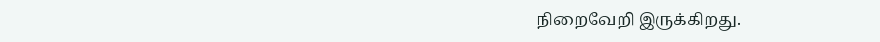நிறைவேறி இருக்கிறது.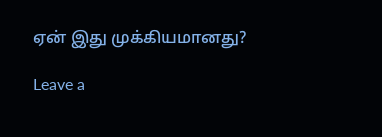ஏன் இது முக்கியமானது?

Leave a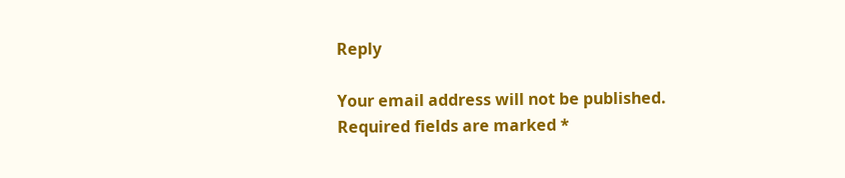Reply

Your email address will not be published. Required fields are marked *